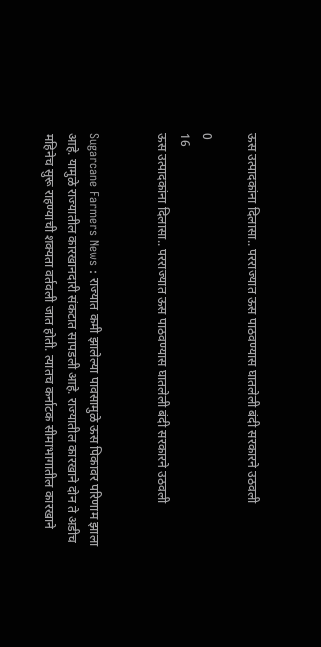ऊस उत्पादकांना दिलासा.. परराज्यात ऊस पाठवण्यास घातलेली बंदी सरकारने उठवली

0
16
ऊस उत्पादकांना दिलासा.. परराज्यात ऊस पाठवण्यास घातलेली बंदी सरकारने उठवली


Sugarcane Farmers News : राज्यात कमी झालेल्या पावसामुळे ऊस पिकावर परिणाम झाला आहे. यामुळे राज्यातील कारखानदारी संकटात सापडली आहे. राज्यातील कारखाने दोन ते अडीच महिनेच सुरू राहण्याची शक्यता वर्तवली जात होती. त्यातच कर्नाटक सीमाभागातील कारखाने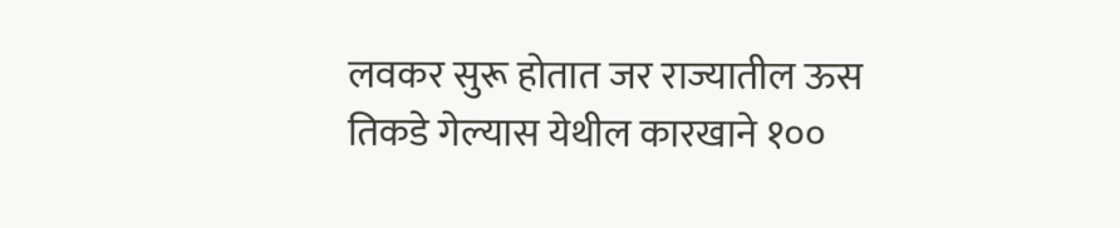लवकर सुरू होतात जर राज्यातील ऊस तिकडे गेल्यास येथील कारखाने १००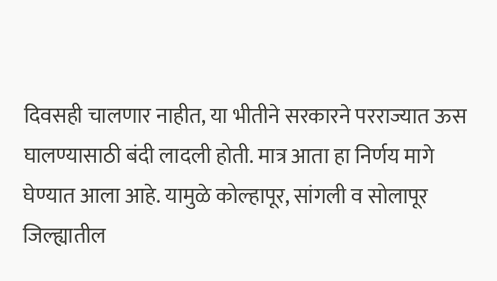दिवसही चालणार नाहीत, या भीतीने सरकारने परराज्यात ऊस घालण्यासाठी बंदी लादली होती. मात्र आता हा निर्णय मागे घेण्यात आला आहे. यामुळे कोल्हापूर, सांगली व सोलापूर जिल्ह्यातील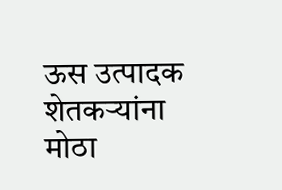ऊस उत्पादक शेतकऱ्यांना मोठा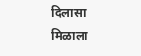दिलासा मिळाला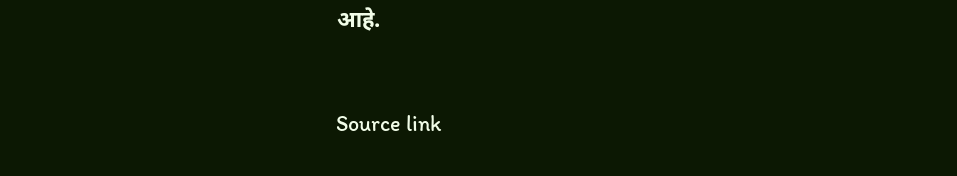आहे.



Source link